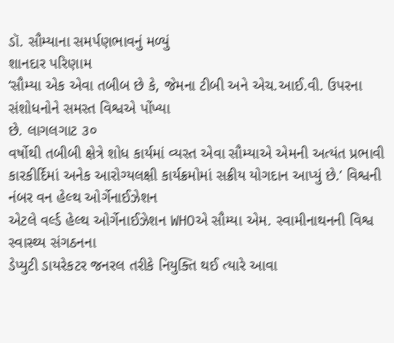ડૉ. સૌમ્યાના સમર્પણભાવનું મળ્યું
શાનદાર પરિણામ
‘સૌમ્યા એક એવા તબીબ છે કે, જેમના ટીબી અને એચ.આઈ.વી. ઉપરના સંશોધનોને સમસ્ત વિશ્વએ પોંખ્યા
છે. લાગલગાટ ૩૦
વર્ષોથી તબીબી ક્ષેત્રે શોધ કાર્યમાં વ્યસ્ત એવા સૌમ્યાએ એમની અત્યંત પ્રભાવી
કારકીર્દિમાં અનેક આરોગ્યલક્ષી કાર્યક્રમોમાં સક્રીય યોગદાન આપ્યું છે.’ વિશ્વની નંબર વન હેલ્થ ઓર્ગેનાઈઝેશન
એટલે વર્લ્ડ હેલ્થ ઓર્ગેનાઈઝેશન WHOએ સૌમ્યા એમ. સ્વામીનાથનની વિશ્વ સ્વાસ્થ્ય સંગઠનના
ડેપ્યુટી ડાયરેકટર જનરલ તરીકે નિયુક્તિ થઈ ત્યારે આવા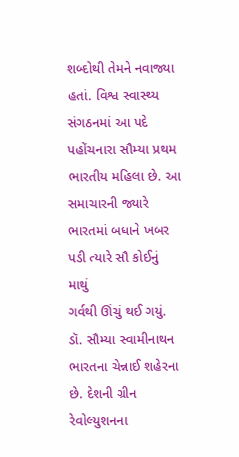શબ્દોથી તેમને નવાજ્યા હતાં. વિશ્વ સ્વાસ્થ્ય સંગઠનમાં આ પદે
પહોંચનારા સૌમ્યા પ્રથમ ભારતીય મહિલા છે. આ સમાચારની જ્યારે ભારતમાં બધાને ખબર પડી ત્યારે સૌ કોઈનું માથું
ગર્વથી ઊંચું થઈ ગયું.
ડૉ. સૌમ્યા સ્વામીનાથન ભારતના ચેન્નાઈ શહેરના છે. દેશની ગ્રીન રેવોલ્યુશનના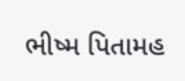ભીષ્મ પિતામહ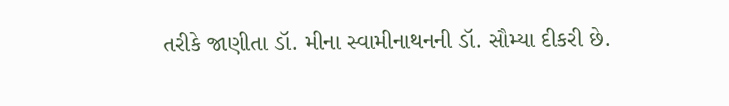તરીકે જાણીતા ડૉ. મીના સ્વામીનાથનની ડૉ. સૌમ્યા દીકરી છે.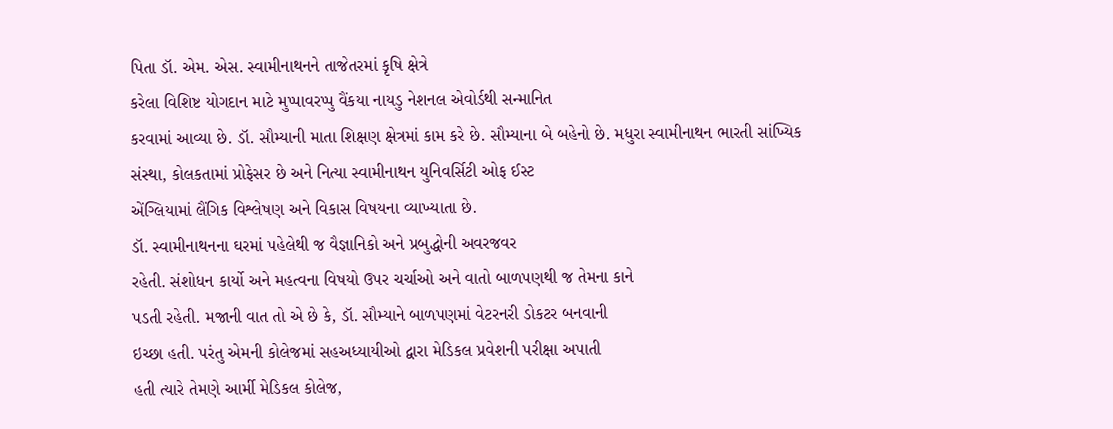પિતા ડૉ. એમ. એસ. સ્વામીનાથનને તાજેતરમાં કૃષિ ક્ષેત્રે
કરેલા વિશિષ્ટ યોગદાન માટે મુપ્પાવરપ્પુ વૈંકયા નાયડુ નેશનલ એવોર્ડથી સન્માનિત
કરવામાં આવ્યા છે. ડૉ. સૌમ્યાની માતા શિક્ષણ ક્ષેત્રમાં કામ કરે છે. સૌમ્યાના બે બહેનો છે. મધુરા સ્વામીનાથન ભારતી સાંખ્યિક
સંસ્થા, કોલકતામાં પ્રોફેસર છે અને નિત્યા સ્વામીનાથન યુનિવર્સિટી ઓફ ઈસ્ટ
એંગ્લિયામાં લૈંગિક વિશ્લેષણ અને વિકાસ વિષયના વ્યાખ્યાતા છે.
ડૉ. સ્વામીનાથનના ઘરમાં પહેલેથી જ વૈજ્ઞાનિકો અને પ્રબુદ્ધોની અવરજવર
રહેતી. સંશોધન કાર્યો અને મહત્વના વિષયો ઉપર ચર્ચાઓ અને વાતો બાળપણથી જ તેમના કાને
પડતી રહેતી. મજાની વાત તો એ છે કે, ડૉ. સૌમ્યાને બાળપણમાં વેટરનરી ડોકટર બનવાની
ઇચ્છા હતી. પરંતુ એમની કોલેજમાં સહઅધ્યાયીઓ દ્વારા મેડિકલ પ્રવેશની પરીક્ષા અપાતી
હતી ત્યારે તેમણે આર્મી મેડિકલ કોલેજ,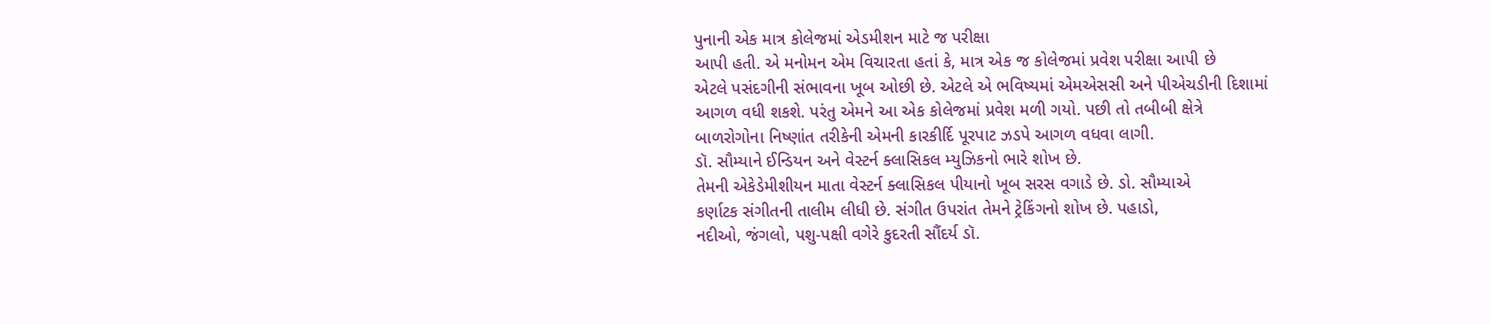પુનાની એક માત્ર કોલેજમાં એડમીશન માટે જ પરીક્ષા
આપી હતી. એ મનોમન એમ વિચારતા હતાં કે, માત્ર એક જ કોલેજમાં પ્રવેશ પરીક્ષા આપી છે
એટલે પસંદગીની સંભાવના ખૂબ ઓછી છે. એટલે એ ભવિષ્યમાં એમએસસી અને પીએચડીની દિશામાં
આગળ વધી શકશે. પરંતુ એમને આ એક કોલેજમાં પ્રવેશ મળી ગયો. પછી તો તબીબી ક્ષેત્રે
બાળરોગોના નિષ્ણાંત તરીકેની એમની કારકીર્દિ પૂરપાટ ઝડપે આગળ વધવા લાગી.
ડૉ. સૌમ્યાને ઈન્ડિયન અને વેસ્ટર્ન ક્લાસિકલ મ્યુઝિકનો ભારે શોખ છે.
તેમની એકેડેમીશીયન માતા વેસ્ટર્ન ક્લાસિકલ પીયાનો ખૂબ સરસ વગાડે છે. ડો. સૌમ્યાએ
કર્ણાટક સંગીતની તાલીમ લીધી છે. સંગીત ઉપરાંત તેમને ટ્રેકિંગનો શોખ છે. પહાડો,
નદીઓ, જંગલો, પશુ-પક્ષી વગેરે કુદરતી સૌંદર્ય ડૉ.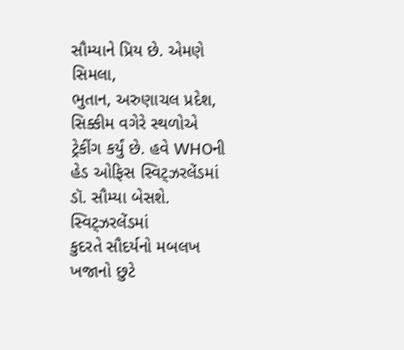સૌમ્યાને પ્રિય છે. એમણે સિમલા,
ભુતાન, અરુણાચલ પ્રદેશ, સિક્કીમ વગેરે સ્થળોએ ટ્રેકીંગ કર્યું છે. હવે WHOની હેડ ઓફિસ સ્વિટ્ઝરલેંડમાં ડૉ. સૌમ્યા બેસશે. સ્વિટ્ઝરલેંડમાં
કુદરતે સૌદર્યનો મબલખ ખજાનો છુટે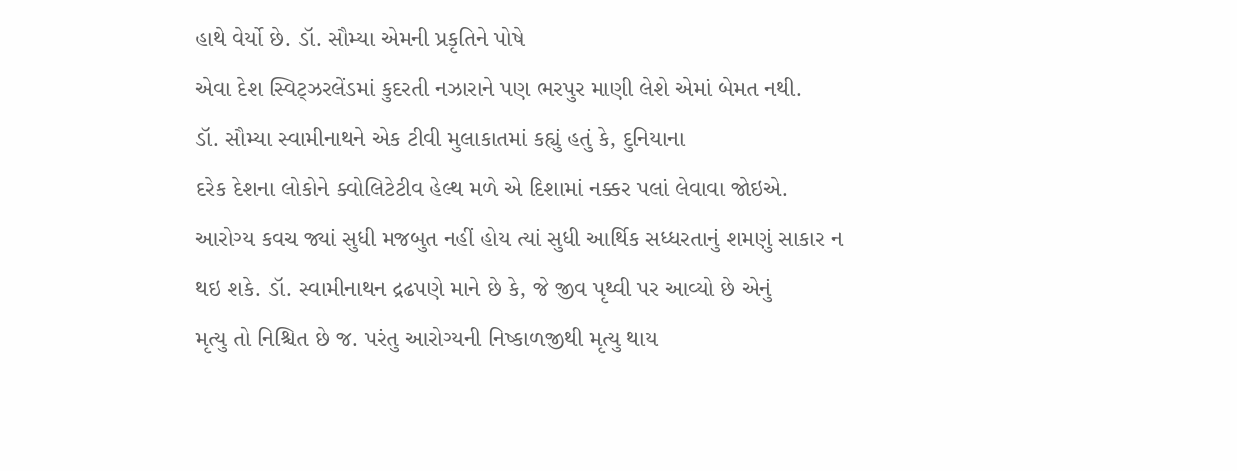હાથે વેર્યો છે. ડૉ. સૌમ્યા એમની પ્રકૃતિને પોષે
એવા દેશ સ્વિટ્ઝરલેંડમાં કુદરતી નઝારાને પણ ભરપુર માણી લેશે એમાં બેમત નથી.
ડૉ. સૌમ્યા સ્વામીનાથને એક ટીવી મુલાકાતમાં કહ્યું હતું કે, દુનિયાના
દરેક દેશના લોકોને ક્વોલિટેટીવ હેલ્થ મળે એ દિશામાં નક્કર પલાં લેવાવા જોઇએ.
આરોગ્ય કવચ જ્યાં સુધી મજબુત નહીં હોય ત્યાં સુધી આર્થિક સધ્ધરતાનું શમણું સાકાર ન
થઇ શકે. ડૉ. સ્વામીનાથન દ્રઢપણે માને છે કે, જે જીવ પૃથ્વી પર આવ્યો છે એનું
મૃત્યુ તો નિશ્ચિત છે જ. પરંતુ આરોગ્યની નિષ્કાળજીથી મૃત્યુ થાય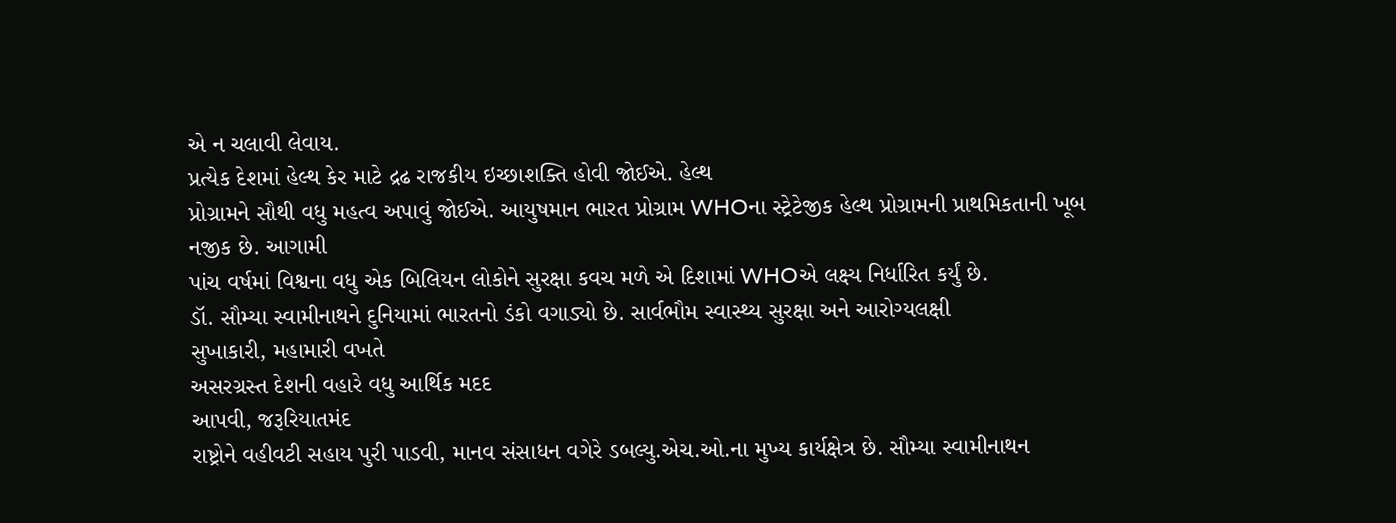એ ન ચલાવી લેવાય.
પ્રત્યેક દેશમાં હેલ્થ કેર માટે દ્રઢ રાજકીય ઇચ્છાશક્તિ હોવી જોઈએ. હેલ્થ
પ્રોગ્રામને સૌથી વધુ મહત્વ અપાવું જોઈએ. આયુષમાન ભારત પ્રોગ્રામ WHOના સ્ટ્રેટેજીક હેલ્થ પ્રોગ્રામની પ્રાથમિકતાની ખૂબ નજીક છે. આગામી
પાંચ વર્ષમાં વિશ્વના વધુ એક બિલિયન લોકોને સુરક્ષા કવચ મળે એ દિશામાં WHOએ લક્ષ્ય નિર્ધારિત કર્યું છે.
ડૉ. સૌમ્યા સ્વામીનાથને દુનિયામાં ભારતનો ડંકો વગાડ્યો છે. સાર્વભૌમ સ્વાસ્થ્ય સુરક્ષા અને આરોગ્યલક્ષી
સુખાકારી, મહામારી વખતે
અસરગ્રસ્ત દેશની વહારે વધુ આર્થિક મદદ
આપવી, જરૂરિયાતમંદ
રાષ્ટ્રોને વહીવટી સહાય પુરી પાડવી, માનવ સંસાધન વગેરે ડબલ્યુ.એચ.ઓ.ના મુખ્ય કાર્યક્ષેત્ર છે. સૌમ્યા સ્વામીનાથન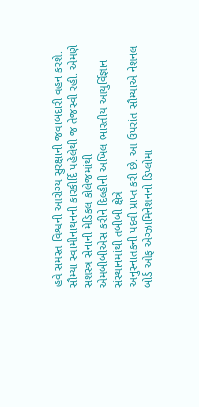હવે સમસ્ત વિશ્વની આરોગ્ય સુરક્ષાની જવાબદારી વહન કરશે.
સૌમ્યા સ્વામીનાથનની કારકીર્દિ પહેલેથી જ તેજસ્વી રહી. એમણે સશસ્ત્ર સેનાની મેડિકલ કોલેજમાંથી
એમબીબીએસ કરીને દિલ્હીની અખિલ ભારતીય આયુર્વિજ્ઞાન સંસ્થાનમાંથી તબીબી ક્ષેત્રે
અનુસ્નાતકની પદવી પ્રાપ્ત કરી છે. આ ઉપરાંત સૌમ્યાએ નેશનલ બોર્ડ ઓફ એગ્ઝામિનેશનનો ડિપ્લોમા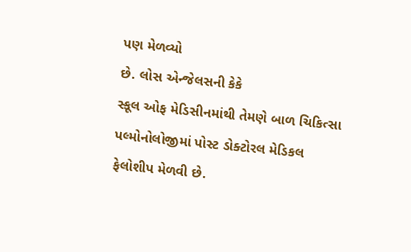પણ મેળવ્યો
છે. લોસ એન્જેલસની કેકે
સ્કૂલ ઓફ મેડિસીનમાંથી તેમણે બાળ ચિકિત્સા પલ્મોનોલોજીમાં પોસ્ટ ડોક્ટોરલ મેડિકલ
ફેલોશીપ મેળવી છે.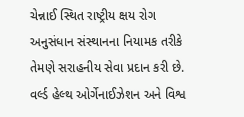ચેન્નાઈ સ્થિત રાષ્ટ્રીય ક્ષય રોગ અનુસંધાન સંસ્થાનના નિયામક તરીકે
તેમણે સરાહનીય સેવા પ્રદાન કરી છે. વર્લ્ડ હેલ્થ ઓર્ગેનાઈઝેશન અને વિશ્વ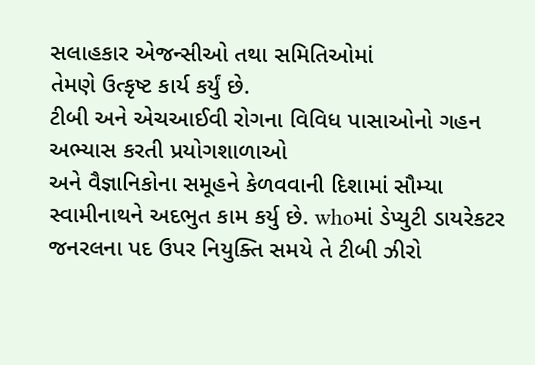સલાહકાર એજન્સીઓ તથા સમિતિઓમાં
તેમણે ઉત્કૃષ્ટ કાર્ય કર્યું છે.
ટીબી અને એચઆઈવી રોગના વિવિધ પાસાઓનો ગહન અભ્યાસ કરતી પ્રયોગશાળાઓ
અને વૈજ્ઞાનિકોના સમૂહને કેળવવાની દિશામાં સૌમ્યા સ્વામીનાથને અદભુત કામ કર્યુ છે. whoમાં ડેપ્યુટી ડાયરેકટર જનરલના પદ ઉપર નિયુક્તિ સમયે તે ટીબી ઝીરો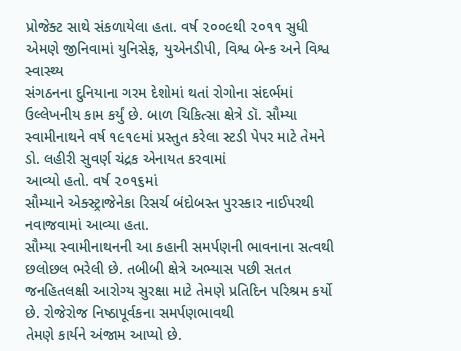પ્રોજેક્ટ સાથે સંકળાયેલા હતા. વર્ષ ૨૦૦૯થી ૨૦૧૧ સુધી એમણે જીનિવામાં યુનિસેફ, યુએનડીપી, વિશ્વ બેન્ક અને વિશ્વ સ્વાસ્થ્ય
સંગઠનના દુનિયાના ગરમ દેશોમાં થતાં રોગોના સંદર્ભમાં ઉલ્લેખનીય કામ કર્યું છે. બાળ ચિકિત્સા ક્ષેત્રે ડૉ. સૌમ્યા
સ્વામીનાથને વર્ષ ૧૯૧૯માં પ્રસ્તુત કરેલા સ્ટડી પેપર માટે તેમને ડો. લહીરી સુવર્ણ ચંદ્રક એનાયત કરવામાં
આવ્યો હતો. વર્ષ ૨૦૧૬માં
સૌમ્યાને એક્સ્ટ્રાજેનેકા રિસર્ચ બંદોબસ્ત પુરસ્કાર નાઈપરથી નવાજવામાં આવ્યા હતા.
સૌમ્યા સ્વામીનાથનની આ કહાની સમર્પણની ભાવનાના સત્વથી છલોછલ ભરેલી છે. તબીબી ક્ષેત્રે અભ્યાસ પછી સતત
જનહિતલક્ષી આરોગ્ય સુરક્ષા માટે તેમણે પ્રતિદિન પરિશ્રમ કર્યો છે. રોજેરોજ નિષ્ઠાપૂર્વકના સમર્પણભાવથી
તેમણે કાર્યને અંજામ આપ્યો છે.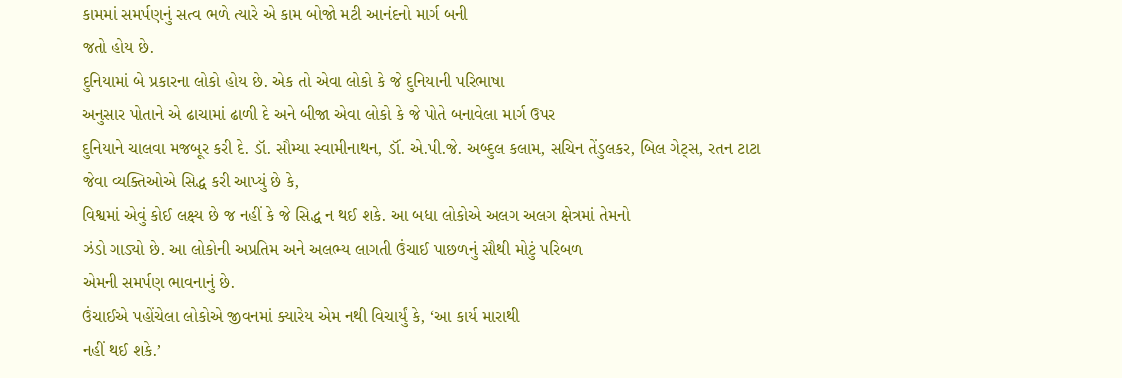કામમાં સમર્પણનું સત્વ ભળે ત્યારે એ કામ બોજો મટી આનંદનો માર્ગ બની
જતો હોય છે.
દુનિયામાં બે પ્રકારના લોકો હોય છે. એક તો એવા લોકો કે જે દુનિયાની પરિભાષા
અનુસાર પોતાને એ ઢાચામાં ઢાળી દે અને બીજા એવા લોકો કે જે પોતે બનાવેલા માર્ગ ઉપર
દુનિયાને ચાલવા મજબૂર કરી દે. ડૉ. સૌમ્યા સ્વામીનાથન, ડૉં. એ.પી.જે. અબ્દુલ કલામ, સચિન તેંડુલકર, બિલ ગેટ્સ, રતન ટાટા જેવા વ્યક્તિઓએ સિદ્ધ કરી આપ્યું છે કે,
વિશ્વમાં એવું કોઈ લક્ષ્ય છે જ નહીં કે જે સિદ્ધ ન થઈ શકે. આ બધા લોકોએ અલગ અલગ ક્ષેત્રમાં તેમનો
ઝંડો ગાડ્યો છે. આ લોકોની અપ્રતિમ અને અલભ્ય લાગતી ઉંચાઈ પાછળનું સૌથી મોટું પરિબળ
એમની સમર્પણ ભાવનાનું છે.
ઉંચાઈએ પહોંચેલા લોકોએ જીવનમાં ક્યારેય એમ નથી વિચાર્યું કે, ‘આ કાર્ય મારાથી
નહીં થઈ શકે.’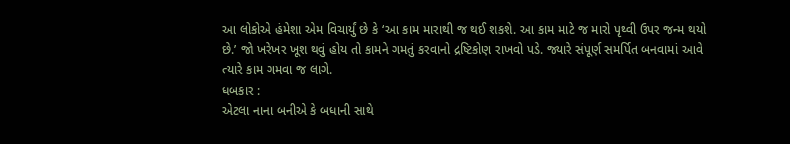આ લોકોએ હંમેશા એમ વિચાર્યું છે કે ‘આ કામ મારાથી જ થઈ શકશે. આ કામ માટે જ મારો પૃથ્વી ઉપર જન્મ થયો
છે.’ જો ખરેખર ખૂશ થવું હોય તો કામને ગમતું કરવાનો દ્રષ્ટિકોણ રાખવો પડે. જ્યારે સંપૂર્ણ સમર્પિત બનવામાં આવે
ત્યારે કામ ગમવા જ લાગે.
ધબકાર :
એટલા નાના બનીએ કે બધાની સાથે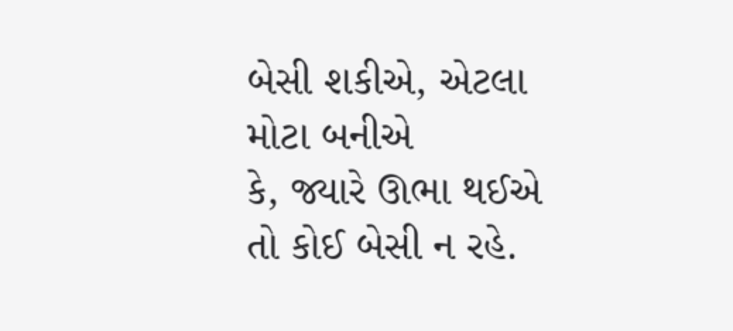બેસી શકીએ, એટલા મોટા બનીએ
કે, જ્યારે ઊભા થઈએ તો કોઈ બેસી ન રહે.